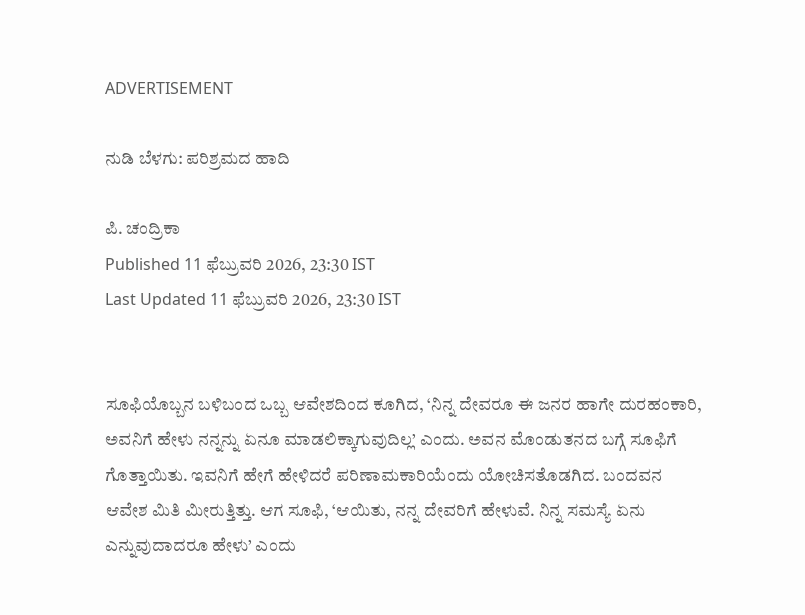ADVERTISEMENT

ನುಡಿ ಬೆಳಗು: ಪರಿಶ್ರಮದ ಹಾದಿ

ಪಿ. ಚಂದ್ರಿಕಾ
Published 11 ಫೆಬ್ರುವರಿ 2026, 23:30 IST
Last Updated 11 ಫೆಬ್ರುವರಿ 2026, 23:30 IST


ಸೂಫಿಯೊಬ್ಬನ ಬಳಿಬಂದ ಒಬ್ಬ ಆವೇಶದಿಂದ ಕೂಗಿದ, ‘ನಿನ್ನ ದೇವರೂ ಈ ಜನರ ಹಾಗೇ ದುರಹಂಕಾರಿ, ಅವನಿಗೆ ಹೇಳು ನನ್ನನ್ನು ಏನೂ ಮಾಡಲಿಕ್ಕಾಗುವುದಿಲ್ಲ’ ಎಂದು. ಅವನ ಮೊಂಡುತನದ ಬಗ್ಗೆ ಸೂಫಿಗೆ ಗೊತ್ತಾಯಿತು. ಇವನಿಗೆ ಹೇಗೆ ಹೇಳಿದರೆ ಪರಿಣಾಮಕಾರಿಯೆಂದು ಯೋಚಿಸತೊಡಗಿದ. ಬಂದವನ ಆವೇಶ ಮಿತಿ ಮೀರುತ್ತಿತ್ತು. ಆಗ ಸೂಫಿ, ‘ಆಯಿತು, ನನ್ನ ದೇವರಿಗೆ ಹೇಳುವೆ. ನಿನ್ನ ಸಮಸ್ಯೆ ಏನು ಎನ್ನುವುದಾದರೂ ಹೇಳು’ ಎಂದು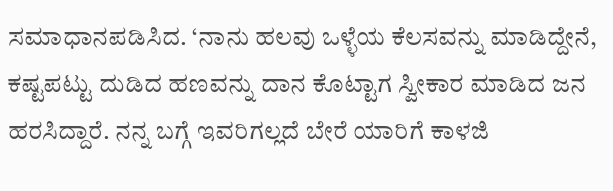ಸಮಾಧಾನಪಡಿಸಿದ. ‘ನಾನು ಹಲವು ಒಳ್ಳೆಯ ಕೆಲಸವನ್ನು ಮಾಡಿದ್ದೇನೆ, ಕಷ್ಟಪಟ್ಟು ದುಡಿದ ಹಣವನ್ನು ದಾನ ಕೊಟ್ಟಾಗ ಸ್ವೀಕಾರ ಮಾಡಿದ ಜನ ಹರಸಿದ್ದಾರೆ. ನನ್ನ ಬಗ್ಗೆ ಇವರಿಗಲ್ಲದೆ ಬೇರೆ ಯಾರಿಗೆ ಕಾಳಜಿ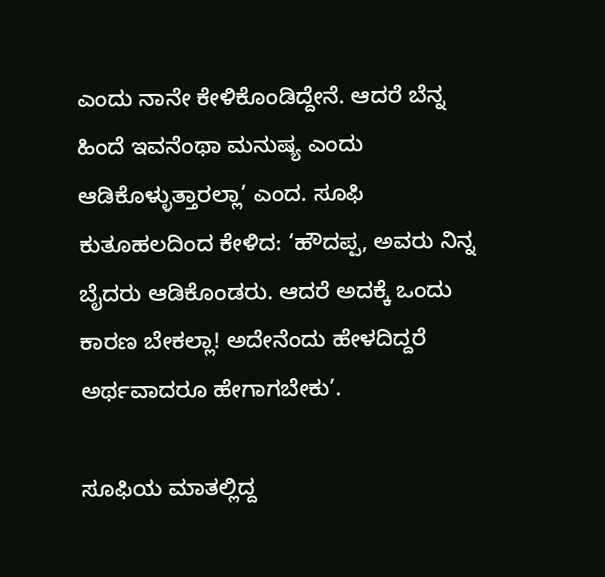ಎಂದು ನಾನೇ ಕೇಳಿಕೊಂಡಿದ್ದೇನೆ. ಆದರೆ ಬೆನ್ನ ಹಿಂದೆ ಇವನೆಂಥಾ ಮನುಷ್ಯ ಎಂದು ಆಡಿಕೊಳ್ಳುತ್ತಾರಲ್ಲಾ’ ಎಂದ. ಸೂಫಿ ಕುತೂಹಲದಿಂದ ಕೇಳಿದ: ‘ಹೌದಪ್ಪ, ಅವರು ನಿನ್ನ ಬೈದರು ಆಡಿಕೊಂಡರು. ಆದರೆ ಅದಕ್ಕೆ ಒಂದು ಕಾರಣ ಬೇಕಲ್ಲಾ! ಅದೇನೆಂದು ಹೇಳದಿದ್ದರೆ ಅರ್ಥವಾದರೂ ಹೇಗಾಗಬೇಕು’.

ಸೂಫಿಯ ಮಾತಲ್ಲಿದ್ದ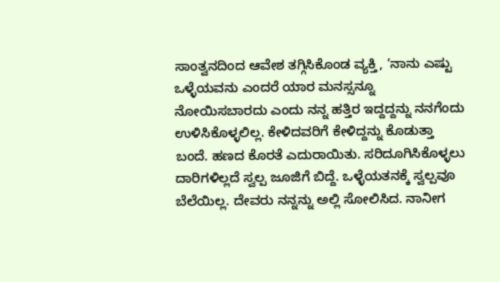ಸಾಂತ್ವನದಿಂದ ಆವೇಶ ತಗ್ಗಿಸಿಕೊಂಡ ವ್ಯಕ್ತಿ, ‘ನಾನು ಎಷ್ಟು ಒಳ್ಳೆಯವನು ಎಂದರೆ ಯಾರ ಮನಸ್ಸನ್ನೂ ನೋಯಿಸಬಾರದು ಎಂದು ನನ್ನ ಹತ್ತಿರ ಇದ್ದದ್ದನ್ನು ನನಗೆಂದು ಉಳಿಸಿಕೊಳ್ಳಲಿಲ್ಲ. ಕೇಳಿದವರಿಗೆ ಕೇಳಿದ್ದನ್ನು ಕೊಡುತ್ತಾ ಬಂದೆ. ಹಣದ ಕೊರತೆ ಎದುರಾಯಿತು. ಸರಿದೂಗಿಸಿಕೊಳ್ಳಲು ದಾರಿಗಳಿಲ್ಲದೆ ಸ್ವಲ್ಪ ಜೂಜಿಗೆ ಬಿದ್ದೆ. ಒಳ್ಳೆಯತನಕ್ಕೆ ಸ್ವಲ್ಪವೂ ಬೆಲೆಯಿಲ್ಲ. ದೇವರು ನನ್ನನ್ನು ಅಲ್ಲಿ ಸೋಲಿಸಿದ. ನಾನೀಗ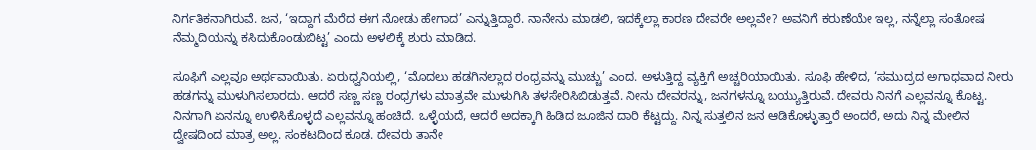ನಿರ್ಗತಿಕನಾಗಿರುವೆ. ಜನ, ‘ಇದ್ದಾಗ ಮೆರೆದ ಈಗ ನೋಡು ಹೇಗಾದ’ ಎನ್ನುತ್ತಿದ್ದಾರೆ. ನಾನೇನು ಮಾಡಲಿ, ಇದಕ್ಕೆಲ್ಲಾ ಕಾರಣ ದೇವರೇ ಅಲ್ಲವೇ? ಅವನಿಗೆ ಕರುಣೆಯೇ ಇಲ್ಲ, ನನ್ನೆಲ್ಲಾ ಸಂತೋಷ ನೆಮ್ಮದಿಯನ್ನು ಕಸಿದುಕೊಂಡುಬಿಟ್ಟ’ ಎಂದು ಅಳಲಿಕ್ಕೆ ಶುರು ಮಾಡಿದ.

ಸೂಫಿಗೆ ಎಲ್ಲವೂ ಅರ್ಥವಾಯಿತು. ಏರುಧ್ವನಿಯಲ್ಲಿ, ‘ಮೊದಲು ಹಡಗಿನಲ್ಲಾದ ರಂಧ್ರವನ್ನು ಮುಚ್ಚು’ ಎಂದ. ಅಳುತ್ತಿದ್ದ ವ್ಯಕ್ತಿಗೆ ಅಚ್ಚರಿಯಾಯಿತು. ಸೂಫಿ ಹೇಳಿದ, ‘ಸಮುದ್ರದ ಅಗಾಧವಾದ ನೀರು ಹಡಗನ್ನು ಮುಳುಗಿಸಲಾರದು. ಆದರೆ ಸಣ್ಣ ಸಣ್ಣ ರಂಧ್ರಗಳು ಮಾತ್ರವೇ ಮುಳುಗಿಸಿ ತಳಸೇರಿಸಿಬಿಡುತ್ತವೆ. ನೀನು ದೇವರನ್ನು, ಜನಗಳನ್ನೂ ಬಯ್ಯುತ್ತಿರುವೆ. ದೇವರು ನಿನಗೆ ಎಲ್ಲವನ್ನೂ ಕೊಟ್ಟ. ನಿನಗಾಗಿ ಏನನ್ನೂ ಉಳಿಸಿಕೊಳ್ಳದೆ ಎಲ್ಲವನ್ನೂ ಹಂಚಿದೆ. ಒಳ್ಳೆಯದೆ, ಆದರೆ ಅದಕ್ಕಾಗಿ ಹಿಡಿದ ಜೂಜಿನ ದಾರಿ ಕೆಟ್ಟದ್ದು. ನಿನ್ನ ಸುತ್ತಲಿನ ಜನ ಆಡಿಕೊಳ್ಳುತ್ತಾರೆ ಅಂದರೆ, ಅದು ನಿನ್ನ ಮೇಲಿನ ದ್ವೇಷದಿಂದ ಮಾತ್ರ ಅಲ್ಲ. ಸಂಕಟದಿಂದ ಕೂಡ. ದೇವರು ತಾನೇ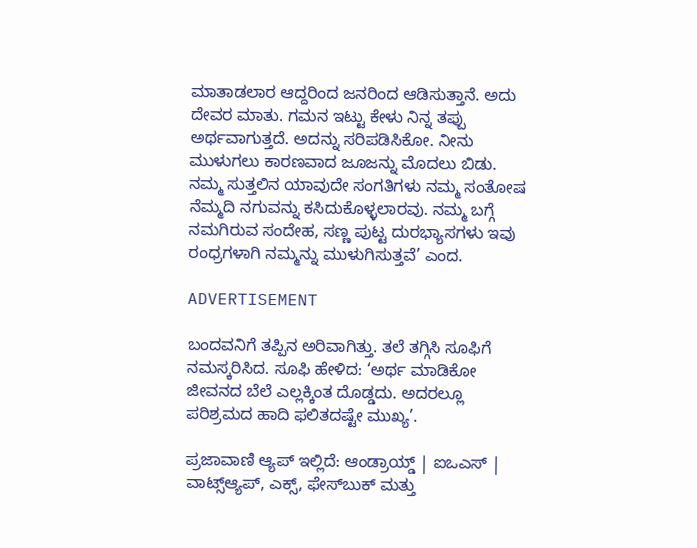ಮಾತಾಡಲಾರ ಆದ್ದರಿಂದ ಜನರಿಂದ ಆಡಿಸುತ್ತಾನೆ. ಅದು ದೇವರ ಮಾತು. ಗಮನ ಇಟ್ಟು ಕೇಳು ನಿನ್ನ ತಪ್ಪು ಅರ್ಥವಾಗುತ್ತದೆ. ಅದನ್ನು ಸರಿಪಡಿಸಿಕೋ. ನೀನು ಮುಳುಗಲು ಕಾರಣವಾದ ಜೂಜನ್ನು ಮೊದಲು ಬಿಡು. ನಮ್ಮ ಸುತ್ತಲಿನ ಯಾವುದೇ ಸಂಗತಿಗಳು ನಮ್ಮ ಸಂತೋಷ ನೆಮ್ಮದಿ ನಗುವನ್ನು ಕಸಿದುಕೊಳ್ಳಲಾರವು. ನಮ್ಮ ಬಗ್ಗೆ ನಮಗಿರುವ ಸಂದೇಹ, ಸಣ್ಣ ಪುಟ್ಟ ದುರಭ್ಯಾಸಗಳು ಇವು ರಂಧ್ರಗಳಾಗಿ ನಮ್ಮನ್ನು ಮುಳುಗಿಸುತ್ತವೆ’ ಎಂದ.

ADVERTISEMENT

ಬಂದವನಿಗೆ ತಪ್ಪಿನ ಅರಿವಾಗಿತ್ತು. ತಲೆ ತಗ್ಗಿಸಿ ಸೂಫಿಗೆ ನಮಸ್ಕರಿಸಿದ. ಸೂಫಿ ಹೇಳಿದ: ‘ಅರ್ಥ ಮಾಡಿಕೋ ಜೀವನದ ಬೆಲೆ ಎಲ್ಲಕ್ಕಿಂತ ದೊಡ್ಡದು. ಅದರಲ್ಲೂ ಪರಿಶ್ರಮದ ಹಾದಿ ಫಲಿತದಷ್ಟೇ ಮುಖ್ಯ’.

ಪ್ರಜಾವಾಣಿ ಆ್ಯಪ್ ಇಲ್ಲಿದೆ: ಆಂಡ್ರಾಯ್ಡ್ | ಐಒಎಸ್ | ವಾಟ್ಸ್ಆ್ಯಪ್, ಎಕ್ಸ್, ಫೇಸ್‌ಬುಕ್ ಮತ್ತು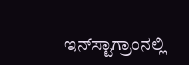ಇನ್‌ಸ್ಟಾಗ್ರಾಂನಲ್ಲಿ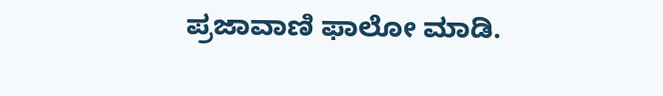ಪ್ರಜಾವಾಣಿ ಫಾಲೋ ಮಾಡಿ.